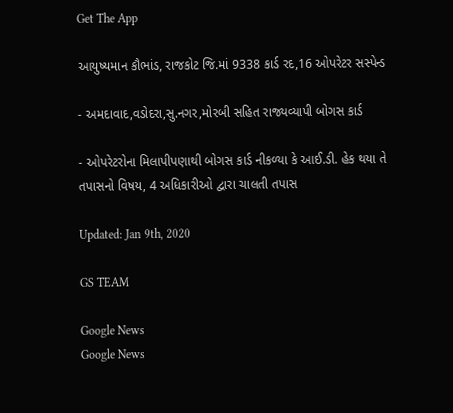Get The App

આયુષ્યમાન કૌભાંડ, રાજકોટ જિ.માં 9338 કાર્ડ રદ,16 ઓપરેટર સસ્પેન્ડ

- અમદાવાદ,વડોદરા,સુ.નગર,મોરબી સહિત રાજ્યવ્યાપી બોગસ કાર્ડ

- ઓપરેટરોના મિલાપીપણાથી બોગસ કાર્ડ નીકળ્યા કે આઈ.ડી. હેક થયા તે તપાસનો વિષય, 4 અધિકારીઓ દ્વારા ચાલતી તપાસ

Updated: Jan 9th, 2020

GS TEAM

Google News
Google News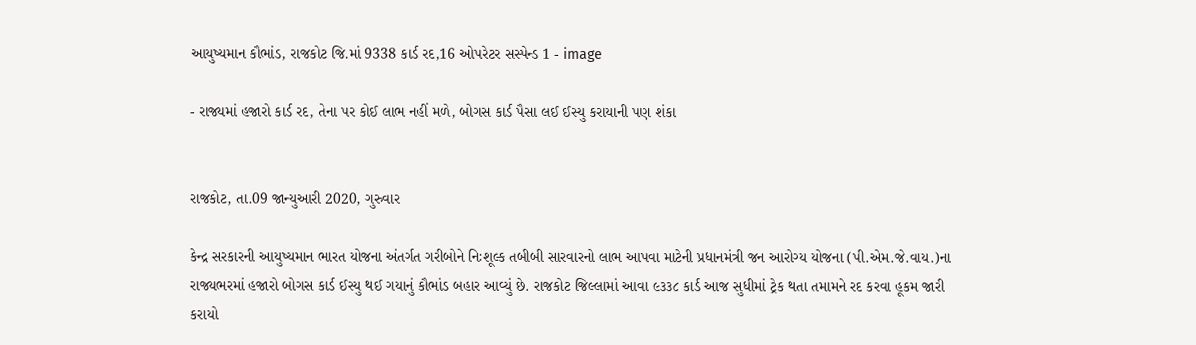આયુષ્યમાન કૌભાંડ, રાજકોટ જિ.માં 9338 કાર્ડ રદ,16 ઓપરેટર સસ્પેન્ડ 1 - image

- રાજ્યમાં હજારો કાર્ડ રદ, તેના પર કોઈ લાભ નહીં મળે, બોગસ કાર્ડ પૈસા લઈ ઈસ્યુ કરાયાની પણ શંકા


રાજકોટ, તા.09 જાન્યુઆરી 2020, ગુરુવાર

કેન્દ્ર સરકારની આયુષ્યમાન ભારત યોજના અંતર્ગત ગરીબોને નિઃશૂલ્ક તબીબી સારવારનો લાભ આપવા માટેની પ્રધાનમંત્રી જન આરોગ્ય યોજના (પી.એમ.જે.વાય.)ના રાજ્યભરમાં હજારો બોગસ કાર્ડ ઈસ્યુ થઈ ગયાનું કૌભાંડ બહાર આવ્યું છે. રાજકોટ જિલ્લામાં આવા ૯૩૩૮ કાર્ડ આજ સુધીમાં ટ્રેક થતા તમામને રદ કરવા હૂકમ જારી કરાયો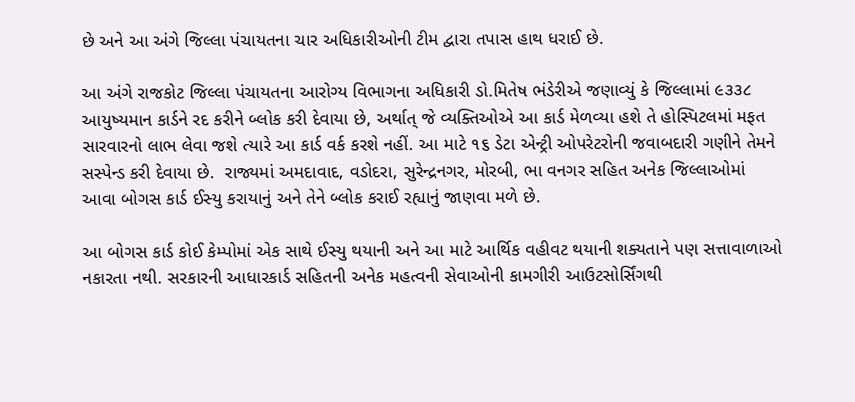છે અને આ અંગે જિલ્લા પંચાયતના ચાર અધિકારીઓની ટીમ દ્વારા તપાસ હાથ ધરાઈ છે.

આ અંગે રાજકોટ જિલ્લા પંચાયતના આરોગ્ય વિભાગના અધિકારી ડો.મિતેષ ભંડેરીએ જણાવ્યું કે જિલ્લામાં ૯૩૩૮ આયુષ્યમાન કાર્ડને રદ કરીને બ્લોક કરી દેવાયા છે, અર્થાત્ જે વ્યક્તિઓએ આ કાર્ડ મેળવ્યા હશે તે હોસ્પિટલમાં મફત સારવારનો લાભ લેવા જશે ત્યારે આ કાર્ડ વર્ક કરશે નહીં. આ માટે ૧૬ ડેટા એન્ટ્રી ઓપરેટરોની જવાબદારી ગણીને તેમને સસ્પેન્ડ કરી દેવાયા છે.  રાજ્યમાં અમદાવાદ, વડોદરા, સુરેન્દ્રનગર, મોરબી, ભા વનગર સહિત અનેક જિલ્લાઓમાં આવા બોગસ કાર્ડ ઈસ્યુ કરાયાનું અને તેને બ્લોક કરાઈ રહ્યાનું જાણવા મળે છે.

આ બોગસ કાર્ડ કોઈ કેમ્પોમાં એક સાથે ઈસ્યુ થયાની અને આ માટે આર્થિક વહીવટ થયાની શક્યતાને પણ સત્તાવાળાઓ નકારતા નથી. સરકારની આધારકાર્ડ સહિતની અનેક મહત્વની સેવાઓની કામગીરી આઉટસોર્સિંગથી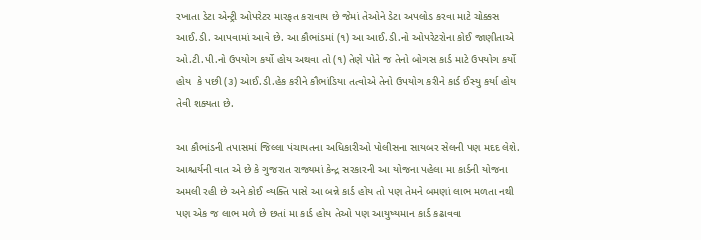રખાતા ડેટા એન્ટ્રી ઓપરેટર મારફત કરાવાય છે જેમાં તેઓને ડેટા અપલોડ કરવા માટે ચોક્કસ આઈ.ડી. આપવામાં આવે છે. આ કૌભાંડમાં (૧) આ આઈ.ડી.નો ઓપરેટરોના કોઈ જાણીતાએ ઓ.ટી.પી.નો ઉપયોગ કર્યો હોય અથવા તો (૧) તેણે પોતે જ તેનો બોગસ કાર્ડ માટે ઉપયોગ કર્યો હોય  કે પછી (૩) આઈ.ડી.હેક કરીને કૌભાંડિયા તત્વોએ તેનો ઉપયોગ કરીને કાર્ડ ઈસ્યુ કર્યા હોય તેવી શક્યતા છે.

આ કૌભાંડની તપાસમાં જિલ્લા પંચાયતના અધિકારીઓ પોલીસના સાયબર સેલની પણ મદદ લેશે. આશ્ચર્યની વાત એ છે કે ગુજરાત રાજ્યમાં કેન્દ્ર સરકારની આ યોજના પહેલા મા કાર્ડની યોજના અમલી રહી છે અને કોઈ વ્યક્તિ પાસે આ બન્ને કાર્ડ હોય તો પણ તેમને બમણાં લાભ મળતા નથી પણ એક જ લાભ મળે છે છતાં મા કાર્ડ હોય તેઓ પણ આયુષ્યમાન કાર્ડ કઢાવવા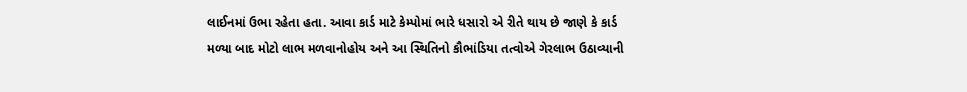લાઈનમાં ઉભા રહેતા હતા. આવા કાર્ડ માટે કેમ્પોમાં ભારે ધસારો એ રીતે થાય છે જાણે કે કાર્ડ મળ્યા બાદ મોટો લાભ મળવાનોહોય અને આ સ્થિતિનો કૌભાંડિયા તત્વોએ ગેરલાભ ઉઠાવ્યાની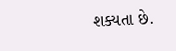શક્યતા છે.